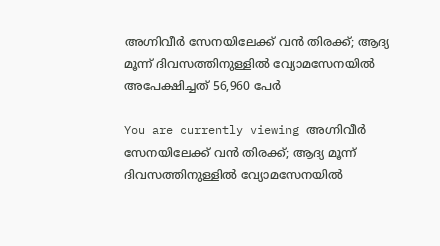അഗ്നിവീർ സേനയിലേക്ക് വന്‍ തിരക്ക്; ആദ്യ മൂന്ന് ദിവസത്തിനുള്ളില്‍ വ്യോമസേനയില്‍ അപേക്ഷിച്ചത് 56,960 പേര്‍

You are currently viewing അഗ്നിവീർ സേനയിലേക്ക് വന്‍ തിരക്ക്; ആദ്യ മൂന്ന് ദിവസത്തിനുള്ളില്‍ വ്യോമസേനയില്‍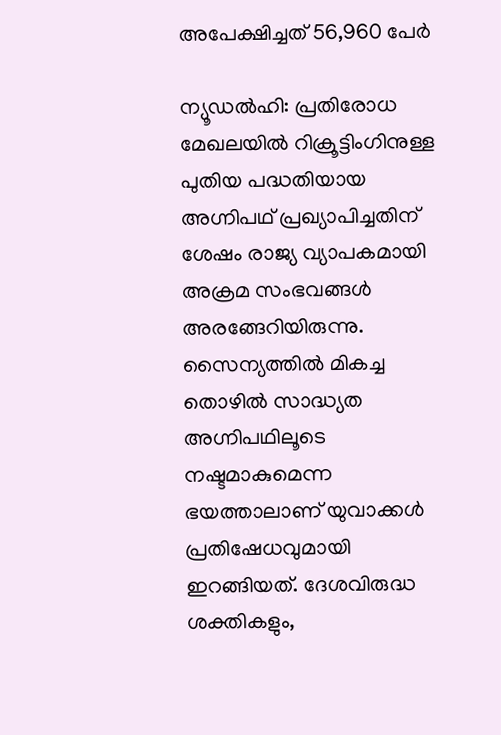അപേക്ഷിച്ചത് 56,960 പേര്‍

ന്യൂഡല്‍ഹി: പ്രതിരോധ മേഖലയില്‍ റിക്രൂട്ടിംഗിനുള്ള പുതിയ പദ്ധതിയായ അഗ്നിപഥ് പ്രഖ്യാപിച്ചതിന് ശേഷം രാജ്യ വ്യാപകമായി അക്രമ സംഭവങ്ങള്‍ അരങ്ങേറിയിരുന്നു. സൈന്യത്തില്‍ മികച്ച തൊഴില്‍ സാദ്ധ്യത അഗ്നിപഥിലൂടെ നഷ്ടമാകുമെന്ന ഭയത്താലാണ് യുവാക്കള്‍ പ്രതിഷേധവുമായി ഇറങ്ങിയത്. ദേശവിരുദ്ധ ശക്തികളും,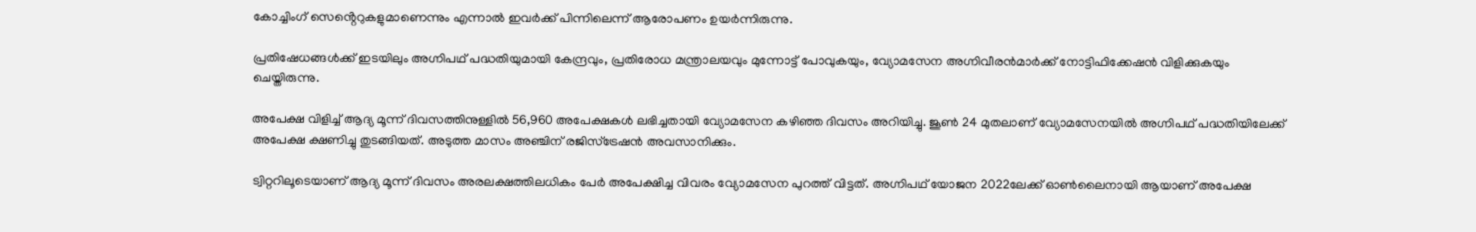കോച്ചിംഗ് സെൻ്റെറുകളുമാണെന്നും എന്നാല്‍ ഇവര്‍ക്ക് പിന്നിലെന്ന് ആരോപണം ഉയര്‍ന്നിരുന്നു.

പ്രതിഷേധങ്ങള്‍ക്ക് ഇടയിലും അഗ്നിപഥ് പദ്ധതിയുമായി കേന്ദ്രവും, പ്രതിരോധ മന്ത്രാലയവും മുന്നോട്ട് പോവുകയും, വ്യോമസേന അഗ്നിവീരന്‍മാര്‍ക്ക് നോട്ടിഫിക്കേഷന്‍ വിളിക്കുകയും ചെയ്തിരുന്നു.

അപേക്ഷ വിളിച്ച്‌ ആദ്യ മൂന്ന് ദിവസത്തിനുള്ളില്‍ 56,960 അപേക്ഷകള്‍ ലഭിച്ചതായി വ്യോമസേന കഴിഞ്ഞ ദിവസം അറിയിച്ചു. ജൂണ്‍ 24 മുതലാണ് വ്യോമസേനയില്‍ അഗ്നിപഥ് പദ്ധതിയിലേക്ക് അപേക്ഷ ക്ഷണിച്ചു തുടങ്ങിയത്. അടുത്ത മാസം അഞ്ചിന് രജിസ്‌ട്രേഷന്‍ അവസാനിക്കും.

ട്വിറ്ററിലൂടെയാണ് ആദ്യ മൂന്ന് ദിവസം അരലക്ഷത്തിലധികം പേര്‍ അപേക്ഷിച്ച വിവരം വ്യോമസേന പുറത്ത് വിട്ടത്. അഗ്നിപഥ് യോജന 2022ലേക്ക് ഓണ്‍ലൈനായി ആയാണ് അപേക്ഷ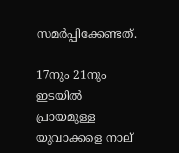സമര്‍പ്പിക്കേണ്ടത്.

17നും 21നും ഇടയില്‍ പ്രായമുള്ള യുവാക്കളെ നാല്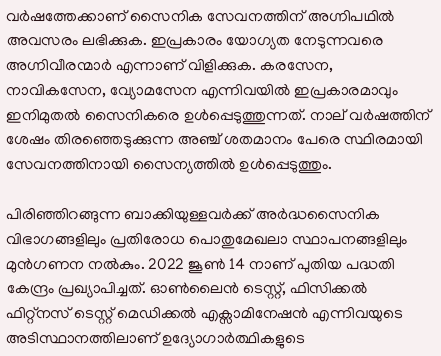വര്‍ഷത്തേക്കാണ് സൈനിക സേവനത്തിന് അഗ്നിപഥില്‍ അവസരം ലഭിക്കുക. ഇപ്രകാരം യോഗ്യത നേടുന്നവരെ അഗ്നിവീരന്മാര്‍ എന്നാണ് വിളിക്കുക. കരസേന, നാവികസേന, വ്യോമസേന എന്നിവയില്‍ ഇപ്രകാരമാവും ഇനിമുതല്‍ സൈനികരെ ഉള്‍പ്പെടുത്തുന്നത്. നാല് വര്‍ഷത്തിന് ശേഷം തിരഞ്ഞെടുക്കുന്ന അഞ്ച് ശതമാനം പേരെ സ്ഥിരമായി സേവനത്തിനായി സൈന്യത്തില്‍ ഉള്‍പ്പെടുത്തും.

പിരിഞ്ഞിറങ്ങുന്ന ബാക്കിയുള്ളവര്‍ക്ക് അര്‍ദ്ധസൈനിക വിഭാഗങ്ങളിലും പ്രതിരോധ പൊതുമേഖലാ സ്ഥാപനങ്ങളിലും മുന്‍ഗണന നല്‍കും. 2022 ജൂണ്‍ 14 നാണ് പുതിയ പദ്ധതി കേന്ദ്രം പ്രഖ്യാപിച്ചത്. ഓണ്‍ലൈന്‍ ടെസ്റ്റ്, ഫിസിക്കല്‍ ഫിറ്റ്നസ് ടെസ്റ്റ് മെഡിക്കല്‍ എക്സാമിനേഷന്‍ എന്നിവയുടെ അടിസ്ഥാനത്തിലാണ് ഉദ്യോഗാര്‍ത്ഥികളുടെ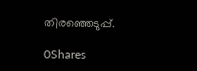തിരഞ്ഞെടുപ്പ്.

0Shares